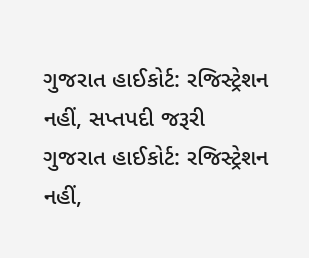ગુજરાત હાઈકોર્ટ: રજિસ્ટ્રેશન નહીં, સપ્તપદી જરૂરી
ગુજરાત હાઈકોર્ટ: રજિસ્ટ્રેશન નહીં,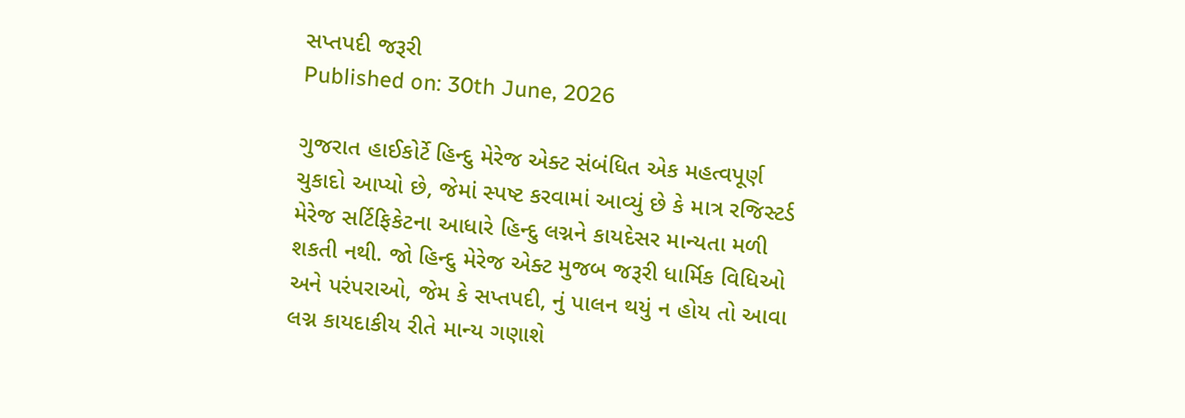સપ્તપદી જરૂરી
Published on: 30th June, 2026

ગુજરાત હાઈકોર્ટે હિન્દુ મેરેજ એક્ટ સંબંધિત એક મહત્વપૂર્ણ ચુકાદો આપ્યો છે, જેમાં સ્પષ્ટ કરવામાં આવ્યું છે કે માત્ર રજિસ્ટર્ડ મેરેજ સર્ટિફિકેટના આધારે હિન્દુ લગ્નને કાયદેસર માન્યતા મળી શકતી નથી. જો હિન્દુ મેરેજ એક્ટ મુજબ જરૂરી ધાર્મિક વિધિઓ અને પરંપરાઓ, જેમ કે સપ્તપદી, નું પાલન થયું ન હોય તો આવા લગ્ન કાયદાકીય રીતે માન્ય ગણાશે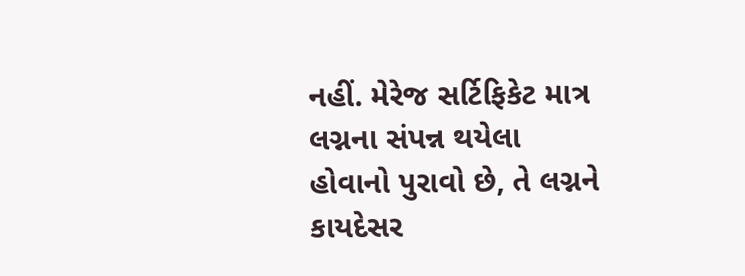નહીં. મેરેજ સર્ટિફિકેટ માત્ર લગ્નના સંપન્ન થયેલા હોવાનો પુરાવો છે, તે લગ્નને કાયદેસર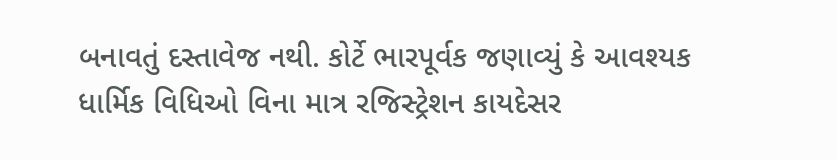બનાવતું દસ્તાવેજ નથી. કોર્ટે ભારપૂર્વક જણાવ્યું કે આવશ્યક ધાર્મિક વિધિઓ વિના માત્ર રજિસ્ટ્રેશન કાયદેસર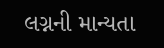લગ્નની માન્યતા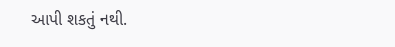આપી શકતું નથી.